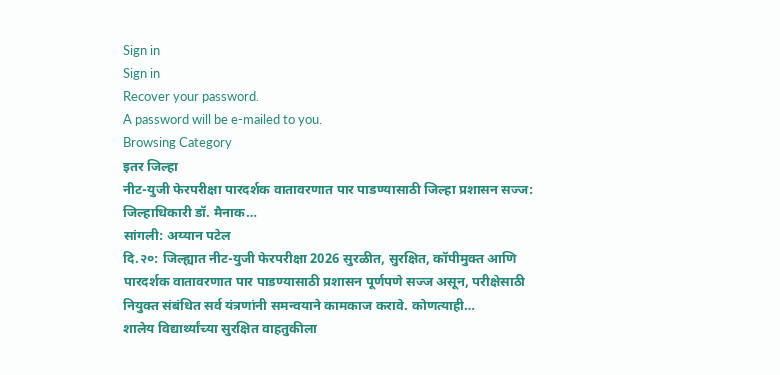Sign in
Sign in
Recover your password.
A password will be e-mailed to you.
Browsing Category
इतर जिल्हा
नीट-युजी फेरपरीक्षा पारदर्शक वातावरणात पार पाडण्यासाठी जिल्हा प्रशासन सज्ज: जिल्हाधिकारी डॉ. मैनाक…
सांगली: अय्यान पटेल
दि.२०: जिल्ह्यात नीट-युजी फेरपरीक्षा 2026 सुरळीत, सुरक्षित, कॉपीमुक्त आणि पारदर्शक वातावरणात पार पाडण्यासाठी प्रशासन पूर्णपणे सज्ज असून, परीक्षेसाठी नियुक्त संबंधित सर्व यंत्रणांनी समन्वयाने कामकाज करावे. कोणत्याही…
शालेय विद्यार्थ्यांच्या सुरक्षित वाहतुकीला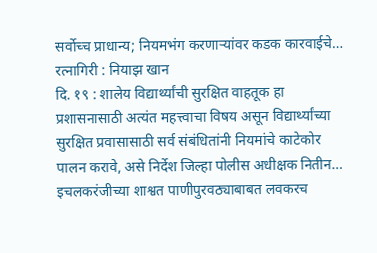सर्वोच्च प्राधान्य; नियमभंग करणाऱ्यांवर कडक कारवाईचे…
रत्नागिरी : नियाझ खान
दि. १९ : शालेय विद्यार्थ्यांची सुरक्षित वाहतूक हा प्रशासनासाठी अत्यंत महत्त्वाचा विषय असून विद्यार्थ्यांच्या सुरक्षित प्रवासासाठी सर्व संबंधितांनी नियमांचे काटेकोर पालन करावे, असे निर्देश जिल्हा पोलीस अधीक्षक नितीन…
इचलकरंजीच्या शाश्वत पाणीपुरवठ्याबाबत लवकरच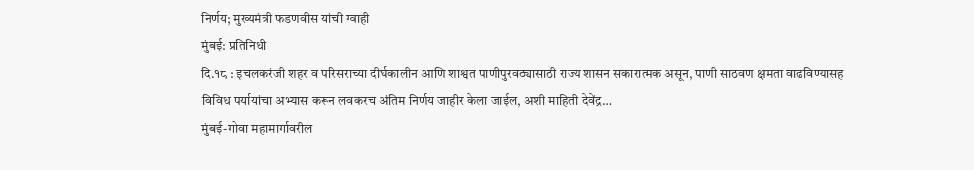निर्णय; मुख्यमंत्री फडणवीस यांची ग्वाही
मुंबई: प्रतिनिधी
दि.१८ : इचलकरंजी शहर व परिसराच्या दीर्घकालीन आणि शाश्वत पाणीपुरवठ्यासाठी राज्य शासन सकारात्मक असून, पाणी साठवण क्षमता वाढविण्यासह विविध पर्यायांचा अभ्यास करून लवकरच अंतिम निर्णय जाहीर केला जाईल, अशी माहिती देवेंद्र…
मुंबई-गोवा महामार्गावरील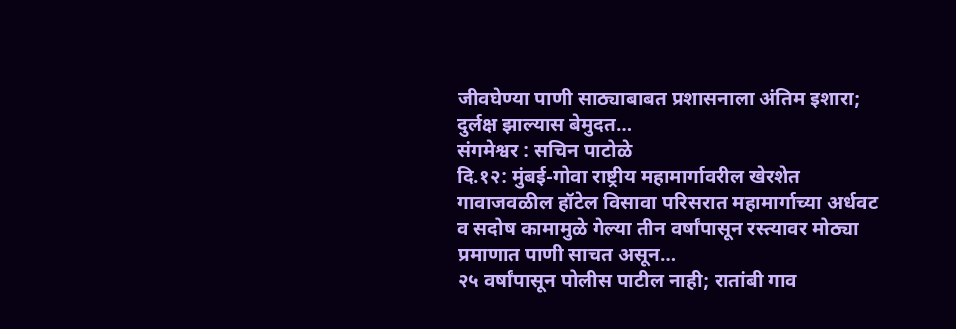जीवघेण्या पाणी साठ्याबाबत प्रशासनाला अंतिम इशारा; दुर्लक्ष झाल्यास बेमुदत…
संगमेश्वर : सचिन पाटोळे
दि.१२: मुंबई-गोवा राष्ट्रीय महामार्गावरील खेरशेत गावाजवळील हॉटेल विसावा परिसरात महामार्गाच्या अर्धवट व सदोष कामामुळे गेल्या तीन वर्षांपासून रस्त्यावर मोठ्या प्रमाणात पाणी साचत असून…
२५ वर्षांपासून पोलीस पाटील नाही; रातांबी गाव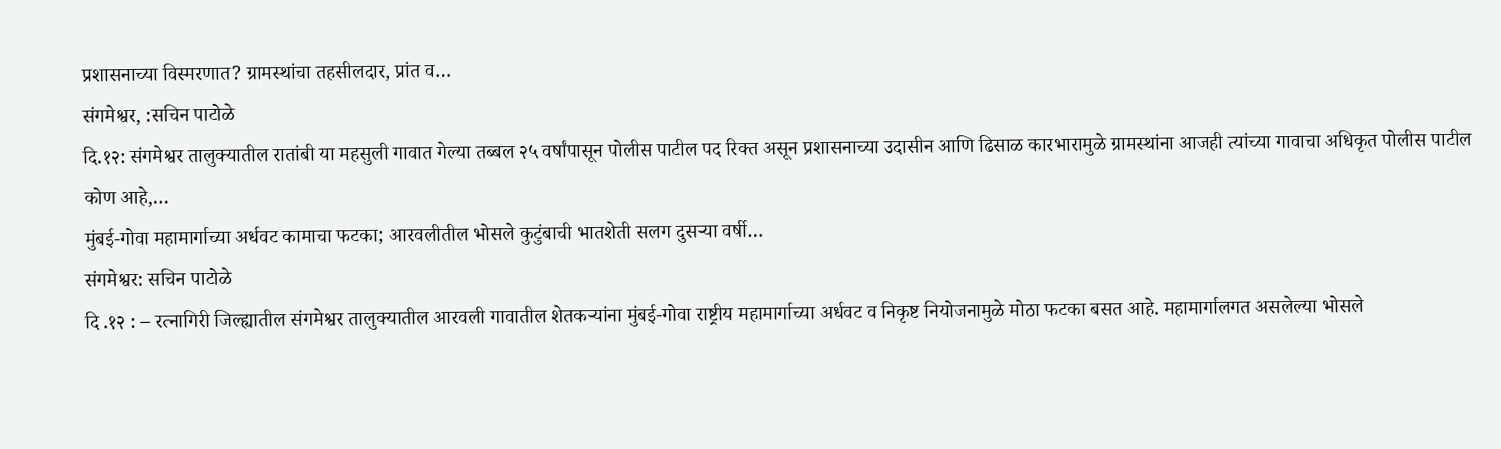प्रशासनाच्या विस्मरणात? ग्रामस्थांचा तहसीलदार, प्रांत व…
संगमेश्वर, :सचिन पाटोळे
दि.१२: संगमेश्वर तालुक्यातील रातांबी या महसुली गावात गेल्या तब्बल २५ वर्षांपासून पोलीस पाटील पद रिक्त असून प्रशासनाच्या उदासीन आणि ढिसाळ कारभारामुळे ग्रामस्थांना आजही त्यांच्या गावाचा अधिकृत पोलीस पाटील कोण आहे,…
मुंबई-गोवा महामार्गाच्या अर्धवट कामाचा फटका; आरवलीतील भोसले कुटुंबाची भातशेती सलग दुसऱ्या वर्षी…
संगमेश्वर: सचिन पाटोळे
दि .१२ : – रत्नागिरी जिल्ह्यातील संगमेश्वर तालुक्यातील आरवली गावातील शेतकऱ्यांना मुंबई-गोवा राष्ट्रीय महामार्गाच्या अर्धवट व निकृष्ट नियोजनामुळे मोठा फटका बसत आहे. महामार्गालगत असलेल्या भोसले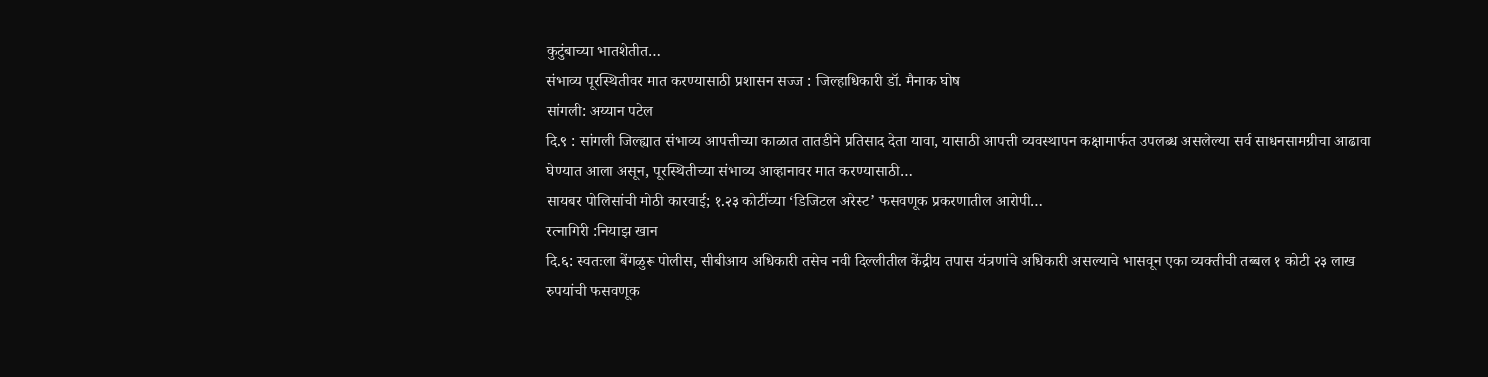कुटुंबाच्या भातशेतीत…
संभाव्य पूरस्थितीवर मात करण्यासाठी प्रशासन सज्ज : जिल्हाधिकारी डॉ. मैनाक घोष
सांगली: अय्यान पटेल
दि.९ : सांगली जिल्ह्यात संभाव्य आपत्तीच्या काळात तातडीने प्रतिसाद देता यावा, यासाठी आपत्ती व्यवस्थापन कक्षामार्फत उपलब्ध असलेल्या सर्व साधनसामग्रीचा आढावा घेण्यात आला असून, पूरस्थितीच्या संभाव्य आव्हानावर मात करण्यासाठी…
सायबर पोलिसांची मोठी कारवाई; १.२३ कोटींच्या ‘डिजिटल अरेस्ट’ फसवणूक प्रकरणातील आरोपी…
रत्नागिरी :नियाझ खान
दि.६: स्वतःला बेंगळुरू पोलीस, सीबीआय अधिकारी तसेच नवी दिल्लीतील केंद्रीय तपास यंत्रणांचे अधिकारी असल्याचे भासवून एका व्यक्तीची तब्बल १ कोटी २३ लाख रुपयांची फसवणूक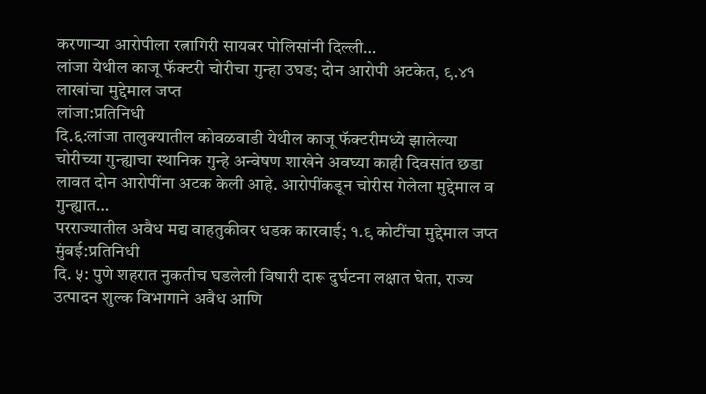करणाऱ्या आरोपीला रत्नागिरी सायबर पोलिसांनी दिल्ली…
लांजा येथील काजू फॅक्टरी चोरीचा गुन्हा उघड; दोन आरोपी अटकेत, ९.४१ लाखांचा मुद्देमाल जप्त
लांजा:प्रतिनिधी
दि.६:लांजा तालुक्यातील कोवळवाडी येथील काजू फॅक्टरीमध्ये झालेल्या चोरीच्या गुन्ह्याचा स्थानिक गुन्हे अन्वेषण शाखेने अवघ्या काही दिवसांत छडा लावत दोन आरोपींना अटक केली आहे. आरोपींकडून चोरीस गेलेला मुद्देमाल व गुन्ह्यात…
परराज्यातील अवैध मद्य वाहतुकीवर धडक कारवाई; १.९ कोटींचा मुद्देमाल जप्त
मुंबई:प्रतिनिधी
दि. ५: पुणे शहरात नुकतीच घडलेली विषारी दारू दुर्घटना लक्षात घेता, राज्य उत्पादन शुल्क विभागाने अवैध आणि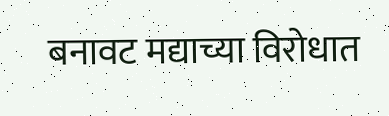बनावट मद्याच्या विरोधात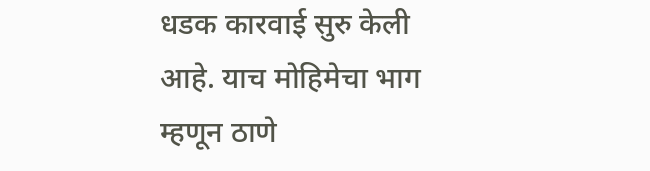धडक कारवाई सुरु केली आहे. याच मोहिमेचा भाग म्हणून ठाणे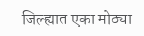जिल्ह्यात एका मोठ्या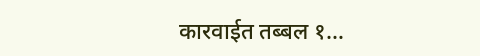कारवाईत तब्बल १…